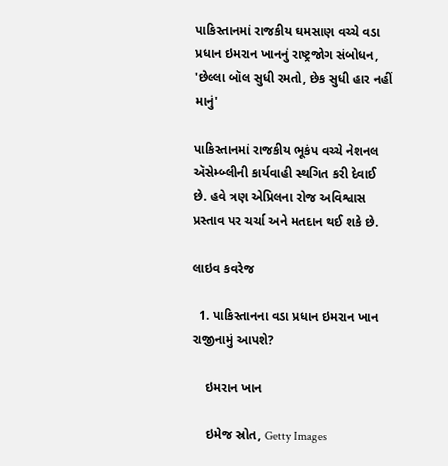પાકિસ્તાનમાં રાજકીય ઘમસાણ વચ્ચે વડા પ્રધાન ઇમરાન ખાનનું રાષ્ટ્રજોગ સંબોધન, 'છેલ્લા બૉલ સુધી રમતો, છેક સુધી હાર નહીં માનું'

પાકિસ્તાનમાં રાજકીય ભૂકંપ વચ્ચે નેશનલ ઍસેમ્બ્લીની કાર્યવાહી સ્થગિત કરી દેવાઈ છે. હવે ત્રણ એપ્રિલના રોજ અવિશ્વાસ પ્રસ્તાવ પર ચર્ચા અને મતદાન થઈ શકે છે.

લાઇવ કવરેજ

  1. પાકિસ્તાનના વડા પ્રધાન ઇમરાન ખાન રાજીનામું આપશે?

    ઇમરાન ખાન

    ઇમેજ સ્રોત, Getty Images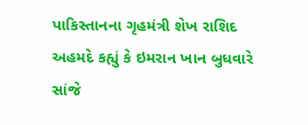પાકિસ્તાનના ગૃહમંત્રી શેખ રાશિદ અહમદે કહ્યું કે ઇમરાન ખાન બુધવારે સાંજે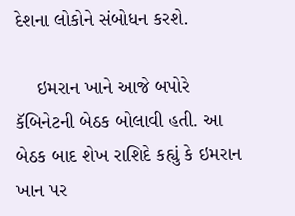દેશના લોકોને સંબોધન કરશે.

    ઇમરાન ખાને આજે બપોરે કૅબિનેટની બેઠક બોલાવી હતી. આ બેઠક બાદ શેખ રાશિદે કહ્યું કે ઇમરાન ખાન પર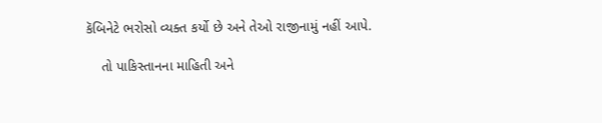કૅબિનેટે ભરોસો વ્યક્ત કર્યો છે અને તેઓ રાજીનામું નહીં આપે.

    તો પાકિસ્તાનના માહિતી અને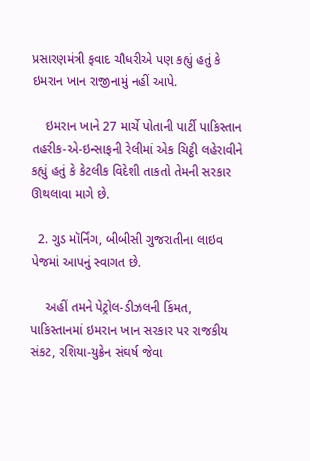પ્રસારણમંત્રી ફવાદ ચૌધરીએ પણ કહ્યું હતું કે ઇમરાન ખાન રાજીનામું નહીં આપે.

    ઇમરાન ખાને 27 માર્ચે પોતાની પાર્ટી પાકિસ્તાન તહરીક-એ-ઇન્સાફની રેલીમાં એક ચિટ્ઠી લહેરાવીને કહ્યું હતું કે કેટલીક વિદેશી તાકતો તેમની સરકાર ઊથલાવા માગે છે.

  2. ગુડ મૉર્નિંગ, બીબીસી ગુજરાતીના લાઇવ પેજમાં આપનું સ્વાગત છે.

    અહીં તમને પેટ્રોલ-ડીઝલની કિંમત, પાકિસ્તાનમાં ઇમરાન ખાન સરકાર પર રાજકીય સંકટ, રશિયા-યુક્રેન સંઘર્ષ જેવા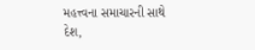મહત્ત્વના સમાચારની સાથે દેશ,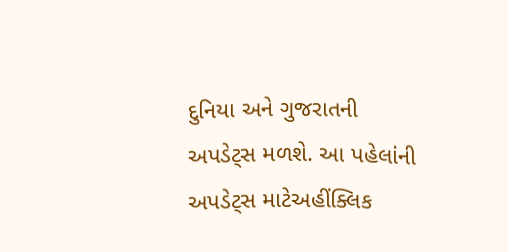દુનિયા અને ગુજરાતની અપડેટ્સ મળશે. આ પહેલાંની અપડેટ્સ માટેઅહીંક્લિક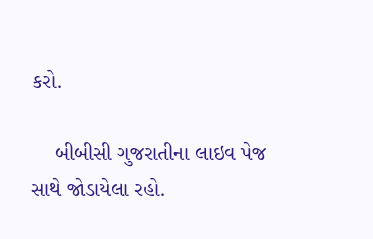કરો.

    બીબીસી ગુજરાતીના લાઇવ પેજ સાથે જોડાયેલા રહો.